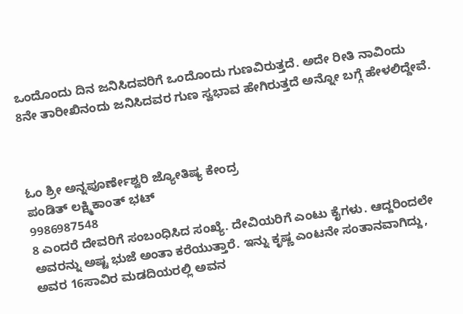ಒಂದೊಂದು ದಿನ ಜನಿಸಿದವರಿಗೆ ಒಂದೊಂದು ಗುಣವಿರುತ್ತದೆ. ಅದೇ ರೀತಿ ನಾವಿಂದು 8ನೇ ತಾರೀಖಿನಂದು ಜನಿಸಿದವರ ಗುಣ ಸ್ವಭಾವ ಹೇಗಿರುತ್ತದೆ ಅನ್ನೋ ಬಗ್ಗೆ ಹೇಳಲಿದ್ದೇವೆ.



ಓಂ ಶ್ರೀ ಅನ್ನಪೂರ್ಣೇಶ್ವರಿ ಜ್ಯೋತಿಷ್ಯ ಕೇಂದ್ರ
ಪಂಡಿತ್ ಲಕ್ಷ್ಮಿಕಾಂತ್ ಭಟ್
9986987548
8 ಎಂದರೆ ದೇವರಿಗೆ ಸಂಬಂಧಿಸಿದ ಸಂಖ್ಯೆ. ದೇವಿಯರಿಗೆ ಎಂಟು ಕೈಗಳು. ಆದ್ದರಿಂದಲೇ ಅವರನ್ನು ಅಷ್ಟ ಭುಜೆ ಅಂತಾ ಕರೆಯುತ್ತಾರೆ. ಇನ್ನು ಕೃಷ್ಣ ಎಂಟನೇ ಸಂತಾನವಾಗಿದ್ದು, ಅವರ 16ಸಾವಿರ ಮಡದಿಯರಲ್ಲಿ ಅವನ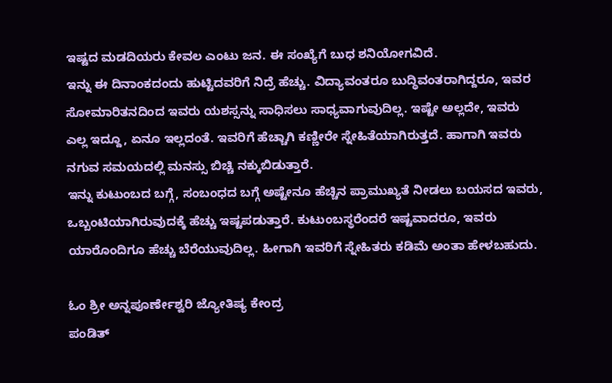ಇಷ್ಟದ ಮಡದಿಯರು ಕೇವಲ ಎಂಟು ಜನ. ಈ ಸಂಖ್ಯೆಗೆ ಬುಧ ಶನಿಯೋಗವಿದೆ.
ಇನ್ನು ಈ ದಿನಾಂಕದಂದು ಹುಟ್ಟಿದವರಿಗೆ ನಿದ್ರೆ ಹೆಚ್ಚು. ವಿದ್ಯಾವಂತರೂ ಬುದ್ಧಿವಂತರಾಗಿದ್ದರೂ, ಇವರ ಸೋಮಾರಿತನದಿಂದ ಇವರು ಯಶಸ್ಸನ್ನು ಸಾಧಿಸಲು ಸಾಧ್ಯವಾಗುವುದಿಲ್ಲ. ಇಷ್ಟೇ ಅಲ್ಲದೇ, ಇವರು ಎಲ್ಲ ಇದ್ದೂ, ಏನೂ ಇಲ್ಲದಂತೆ. ಇವರಿಗೆ ಹೆಚ್ಚಾಗಿ ಕಣ್ಣೀರೇ ಸ್ನೇಹಿತೆಯಾಗಿರುತ್ತದೆ. ಹಾಗಾಗಿ ಇವರು ನಗುವ ಸಮಯದಲ್ಲಿ ಮನಸ್ಸು ಬಿಚ್ಚಿ ನಕ್ಕುಬಿಡುತ್ತಾರೆ.
ಇನ್ನು ಕುಟುಂಬದ ಬಗ್ಗೆ, ಸಂಬಂಧದ ಬಗ್ಗೆ ಅಷ್ಟೇನೂ ಹೆಚ್ಚಿನ ಪ್ರಾಮುಖ್ಯತೆ ನೀಡಲು ಬಯಸದ ಇವರು, ಒಬ್ಬಂಟಿಯಾಗಿರುವುದಕ್ಕೆ ಹೆಚ್ಚು ಇಷ್ಟಪಡುತ್ತಾರೆ. ಕುಟುಂಬಸ್ಥರೆಂದರೆ ಇಷ್ಟವಾದರೂ, ಇವರು ಯಾರೊಂದಿಗೂ ಹೆಚ್ಚು ಬೆರೆಯುವುದಿಲ್ಲ. ಹೀಗಾಗಿ ಇವರಿಗೆ ಸ್ನೇಹಿತರು ಕಡಿಮೆ ಅಂತಾ ಹೇಳಬಹುದು.

ಓಂ ಶ್ರೀ ಅನ್ನಪೂರ್ಣೇಶ್ವರಿ ಜ್ಯೋತಿಷ್ಯ ಕೇಂದ್ರ
ಪಂಡಿತ್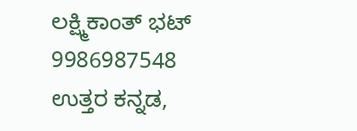ಲಕ್ಷ್ಮಿಕಾಂತ್ ಭಟ್
9986987548
ಉತ್ತರ ಕನ್ನಡ,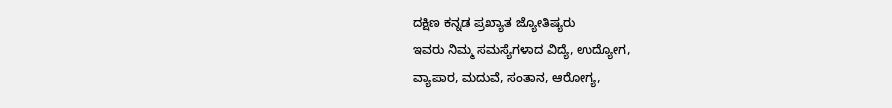ದಕ್ಷಿಣ ಕನ್ನಡ ಪ್ರಖ್ಯಾತ ಜ್ಯೋತಿಷ್ಯರು
ಇವರು ನಿಮ್ಮ ಸಮಸ್ಯೆಗಳಾದ ವಿದ್ಯೆ, ಉದ್ಯೋಗ,
ವ್ಯಾಪಾರ, ಮದುವೆ, ಸಂತಾನ, ಆರೋಗ್ಯ,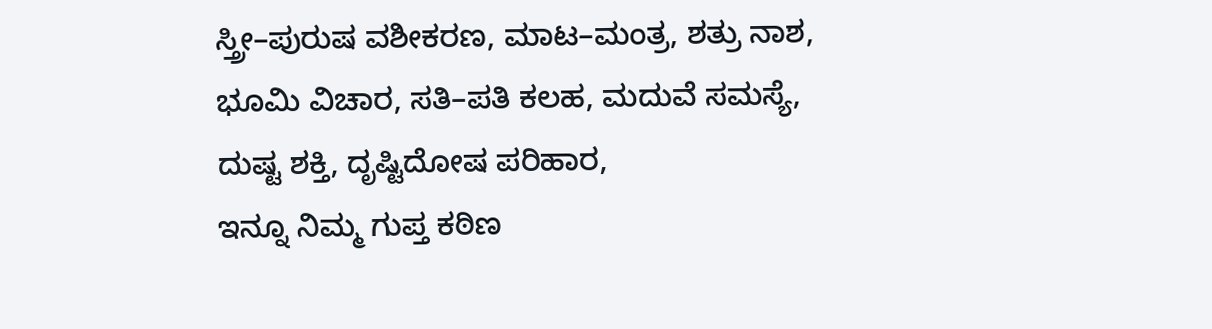ಸ್ತ್ರೀ–ಪುರುಷ ವಶೀಕರಣ, ಮಾಟ–ಮಂತ್ರ, ಶತ್ರು ನಾಶ,
ಭೂಮಿ ವಿಚಾರ, ಸತಿ–ಪತಿ ಕಲಹ, ಮದುವೆ ಸಮಸ್ಯೆ,
ದುಷ್ಟ ಶಕ್ತಿ, ದೃಷ್ಟಿದೋಷ ಪರಿಹಾರ,
ಇನ್ನೂ ನಿಮ್ಮ ಗುಪ್ತ ಕಠಿಣ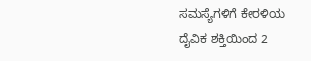ಸಮಸ್ಯೆಗಳಿಗೆ ಕೇರಳಿಯ
ದೈವಿಕ ಶಕ್ತಿಯಿಂದ 2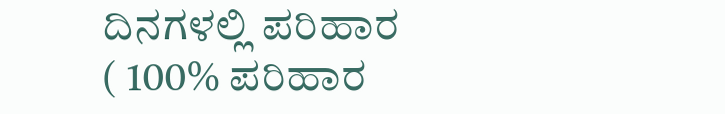ದಿನಗಳಲ್ಲಿ ಪರಿಹಾರ
( 100% ಪರಿಹಾರ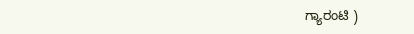ಗ್ಯಾರಂಟಿ )